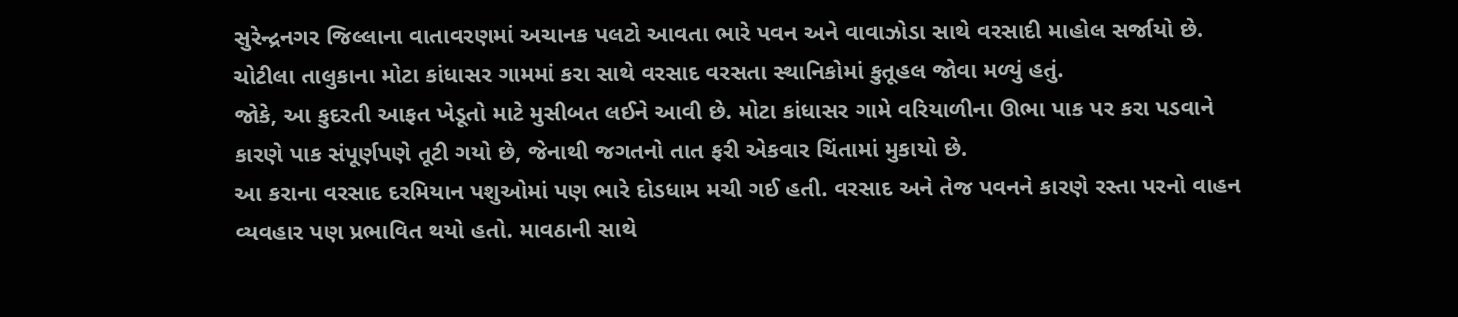સુરેન્દ્રનગર જિલ્લાના વાતાવરણમાં અચાનક પલટો આવતા ભારે પવન અને વાવાઝોડા સાથે વરસાદી માહોલ સર્જાયો છે. ચોટીલા તાલુકાના મોટા કાંધાસર ગામમાં કરા સાથે વરસાદ વરસતા સ્થાનિકોમાં કુતૂહલ જોવા મળ્યું હતું.
જોકે, આ કુદરતી આફત ખેડૂતો માટે મુસીબત લઈને આવી છે. મોટા કાંધાસર ગામે વરિયાળીના ઊભા પાક પર કરા પડવાને કારણે પાક સંપૂર્ણપણે તૂટી ગયો છે, જેનાથી જગતનો તાત ફરી એકવાર ચિંતામાં મુકાયો છે.
આ કરાના વરસાદ દરમિયાન પશુઓમાં પણ ભારે દોડધામ મચી ગઈ હતી. વરસાદ અને તેજ પવનને કારણે રસ્તા પરનો વાહન વ્યવહાર પણ પ્રભાવિત થયો હતો. માવઠાની સાથે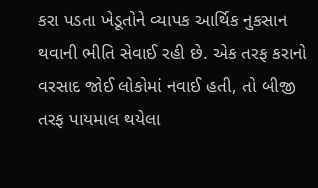કરા પડતા ખેડૂતોને વ્યાપક આર્થિક નુકસાન થવાની ભીતિ સેવાઈ રહી છે. એક તરફ કરાનો વરસાદ જોઈ લોકોમાં નવાઈ હતી, તો બીજી તરફ પાયમાલ થયેલા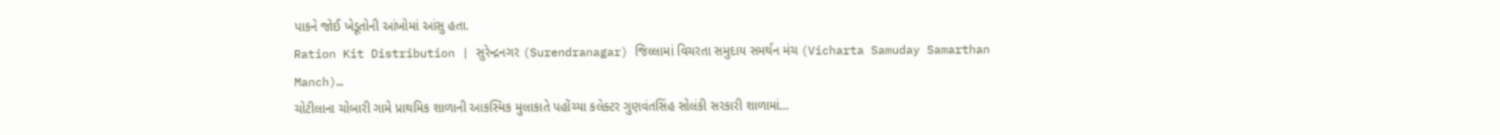પાકને જોઈ ખેડૂતોની આંખોમાં આંસુ હતા.
Ration Kit Distribution | સુરેન્દ્રનગર (Surendranagar) જિલ્લામાં વિચરતા સમુદાય સમર્થન મંચ (Vicharta Samuday Samarthan Manch)…
ચોટીલાના ચોબારી ગામે પ્રાથમિક શાળાની આકસ્મિક મુલાકાતે પહોંચ્યા કલેક્ટર ગુણવંતસિંહ સોલંકી સરકારી શાળામાં…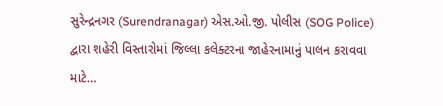સુરેન્દ્રનગર (Surendranagar) એસ.ઓ.જી. પોલીસ (SOG Police) દ્વારા શહેરી વિસ્તારોમાં જિલ્લા કલેક્ટરના જાહેરનામાનું પાલન કરાવવા માટે…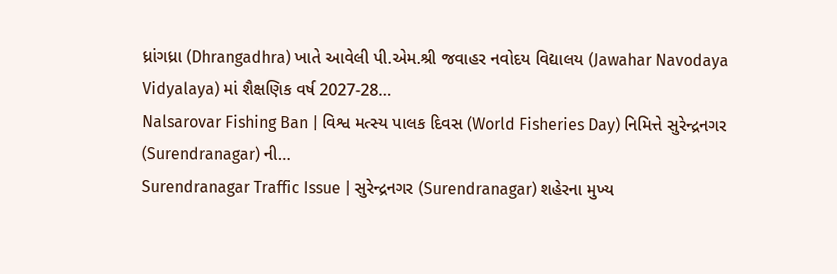ધ્રાંગધ્રા (Dhrangadhra) ખાતે આવેલી પી.એમ.શ્રી જવાહર નવોદય વિદ્યાલય (Jawahar Navodaya Vidyalaya) માં શૈક્ષણિક વર્ષ 2027-28…
Nalsarovar Fishing Ban | વિશ્વ મત્સ્ય પાલક દિવસ (World Fisheries Day) નિમિત્તે સુરેન્દ્રનગર (Surendranagar) ની…
Surendranagar Traffic Issue | સુરેન્દ્રનગર (Surendranagar) શહેરના મુખ્ય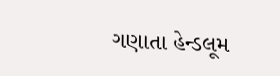ગણાતા હેન્ડલૂમ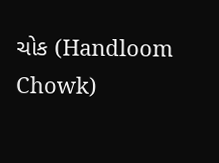ચોક (Handloom Chowk)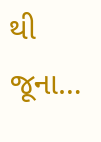થી જૂના…